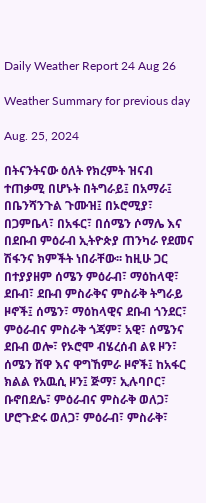Daily Weather Report 24 Aug 26

Weather Summary for previous day

Aug. 25, 2024

በትናንትናው ዕለት የክረምት ዝናብ ተጠቃሚ በሆኑት በትግራይ፤ በአማራ፤ በቤንሻንጉል ጉሙዝ፤ በኦሮሚያ፣ በጋምቤላ፣ በአፋር፣ በሰሜን ሶማሌ እና በደቡብ ምዕራብ ኢትዮጵያ ጠንካራ የደመና ሽፋንና ክምችት ነበራቸው፡፡ ከዚሁ ጋር በተያያዘም ሰሜን ምዕራብ፣ ማዕከላዊ፣ ደቡብ፣ ደቡብ ምስራቅና ምስራቅ ትግራይ ዞኖች፤ ሰሜን፣ ማዕከላዊና ደቡብ ጎንደር፣ ምዕራብና ምስራቅ ጎጃም፣ አዊ፣ ሰሜንና ደቡብ ወሎ፣ የኦሮሞ ብሄረሰብ ልዩ ዞን፣ ሰሜን ሸዋ እና ዋግኸምራ ዞኖች፤ ከአፋር ክልል የአዉሲ ዞን፤ ጅማ፣ ኢሉባቦር፣ ቡኖበደሌ፣ ምዕራብና ምስራቅ ወለጋ፣ ሆሮጉድሩ ወለጋ፣ ምዕራብ፣ ምስራቅ፣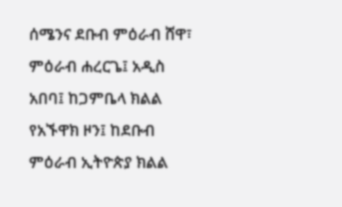ሰሜንና ደቡብ ምዕራብ ሸዋ፣ ምዕራብ ሐረርጌ፤ አዲስ አበባ፤ ከጋምቤላ ክልል የአኙዋክ ዞን፤ ከደቡብ ምዕራብ ኢትዮጵያ ክልል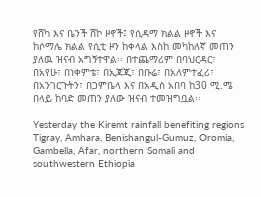የሸካ እና ቤንች ሸኮ ዞኖች፤ የሲዳማ ክልል ዞኖች እና ከሶማሌ ክልል የሲቲ ዞን ከቀላል እስከ መካከለኛ መጠን ያለዉ ዝናብ አግኝተዋል፡፡ በተጨማሪም በባህርዳር፣ በአየሁ፣ በነቀምቴ፣ በኢጃጂ፣ በቡሬ፣ በአለምተፈሪ፣ በአንገርጉትን፣ በጋምቤላ እና በአዲስ አበባ ከ30 ሚ.ሜ በላይ ከባድ መጠን ያለው ዝናብ ተመዝግቧል፡፡

Yesterday the Kiremt rainfall benefiting regions Tigray, Amhara, Benishangul-Gumuz, Oromia, Gambella, Afar, northern Somali and southwestern Ethiopia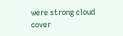were strong cloud cover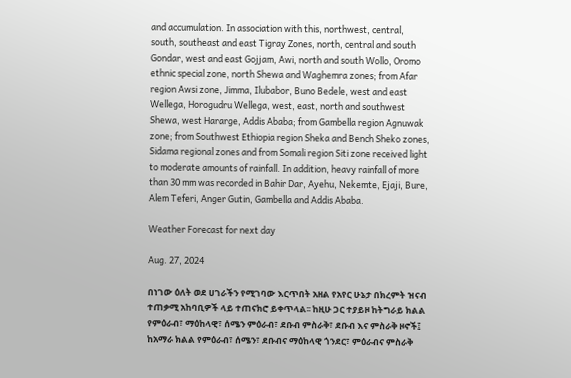and accumulation. In association with this, northwest, central, south, southeast and east Tigray Zones, north, central and south Gondar, west and east Gojjam, Awi, north and south Wollo, Oromo ethnic special zone, north Shewa and Waghemra zones; from Afar region Awsi zone, Jimma, Ilubabor, Buno Bedele, west and east Wellega, Horogudru Wellega, west, east, north and southwest Shewa, west Hararge, Addis Ababa; from Gambella region Agnuwak zone; from Southwest Ethiopia region Sheka and Bench Sheko zones, Sidama regional zones and from Somali region Siti zone received light to moderate amounts of rainfall. In addition, heavy rainfall of more than 30 mm was recorded in Bahir Dar, Ayehu, Nekemte, Ejaji, Bure, Alem Teferi, Anger Gutin, Gambella and Addis Ababa.

Weather Forecast for next day

Aug. 27, 2024

በነገው ዕለት ወደ ሀገራችን የሚገባው እርጥበት አዘል የአየር ሁኔታ በክረምት ዝናብ ተጠቃሚ አከባቢዎች ላይ ተጠናክሮ ይቀጥላል፡፡ ከዚሁ ጋር ተያይዞ ከትግራይ ክልል የምዕራብ፣ ማዕከላዊ፣ ሰሜን ምዕራብ፣ ደቡብ ምስራቅ፣ ደቡብ እና ምስራቅ ዞኖች፤ ከአማራ ክልል የምዕራብ፣ ሰሜን፣ ደቡብና ማዕከላዊ ጎንደር፣ ምዕራብና ምስራቅ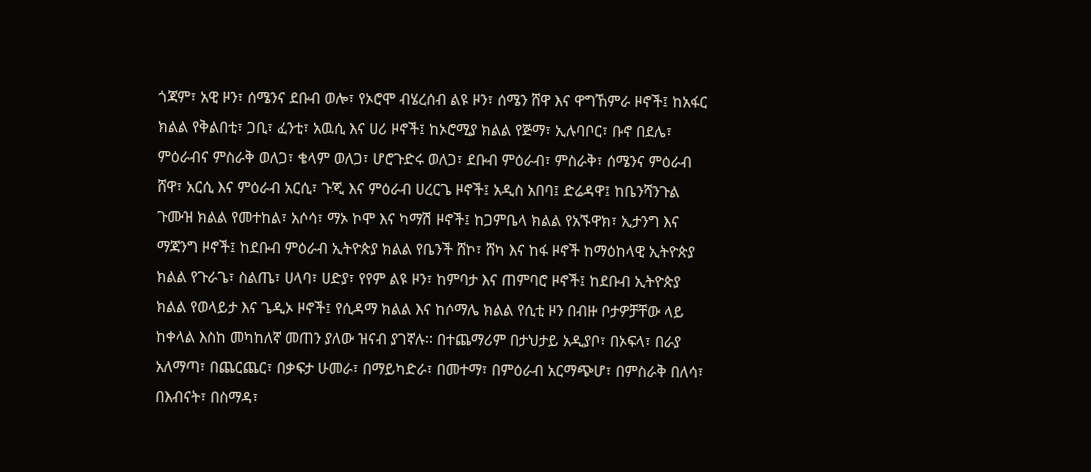ጎጃም፣ አዊ ዞን፣ ሰሜንና ደቡብ ወሎ፣ የኦሮሞ ብሄረሰብ ልዩ ዞን፣ ሰሜን ሸዋ እና ዋግኸምራ ዞኖች፤ ከአፋር ክልል የቅልበቲ፣ ጋቢ፣ ፈንቲ፣ አዉሲ እና ሀሪ ዞኖች፤ ከኦሮሚያ ክልል የጅማ፣ ኢሉባቦር፣ ቡኖ በደሌ፣ ምዕራብና ምስራቅ ወለጋ፣ ቄላም ወለጋ፣ ሆሮጉድሩ ወለጋ፣ ደቡብ ምዕራብ፣ ምስራቅ፣ ሰሜንና ምዕራብ ሸዋ፣ አርሲ እና ምዕራብ አርሲ፣ ጉጂ እና ምዕራብ ሀረርጌ ዞኖች፤ አዲስ አበባ፤ ድሬዳዋ፤ ከቤንሻንጉል ጉሙዝ ክልል የመተከል፣ አሶሳ፣ ማኦ ኮሞ እና ካማሽ ዞኖች፤ ከጋምቤላ ክልል የአኙዋክ፣ ኢታንግ እና ማጃንግ ዞኖች፤ ከደቡብ ምዕራብ ኢትዮጵያ ክልል የቤንች ሸኮ፣ ሸካ እና ከፋ ዞኖች ከማዕከላዊ ኢትዮጵያ ክልል የጉራጌ፣ ስልጤ፣ ሀላባ፣ ሀድያ፣ የየም ልዩ ዞን፣ ከምባታ እና ጠምባሮ ዞኖች፤ ከደቡብ ኢትዮጵያ ክልል የወላይታ እና ጌዲኦ ዞኖች፤ የሲዳማ ክልል እና ከሶማሌ ክልል የሲቲ ዞን በብዙ ቦታዎቻቸው ላይ ከቀላል እስከ መካከለኛ መጠን ያለው ዝናብ ያገኛሉ፡፡ በተጨማሪም በታህታይ አዲያቦ፣ በኦፍላ፣ በራያ አለማጣ፣ በጨርጨር፣ በቃፍታ ሁመራ፣ በማይካድራ፣ በመተማ፣ በምዕራብ አርማጭሆ፣ በምስራቅ በለሳ፣ በእብናት፣ በስማዳ፣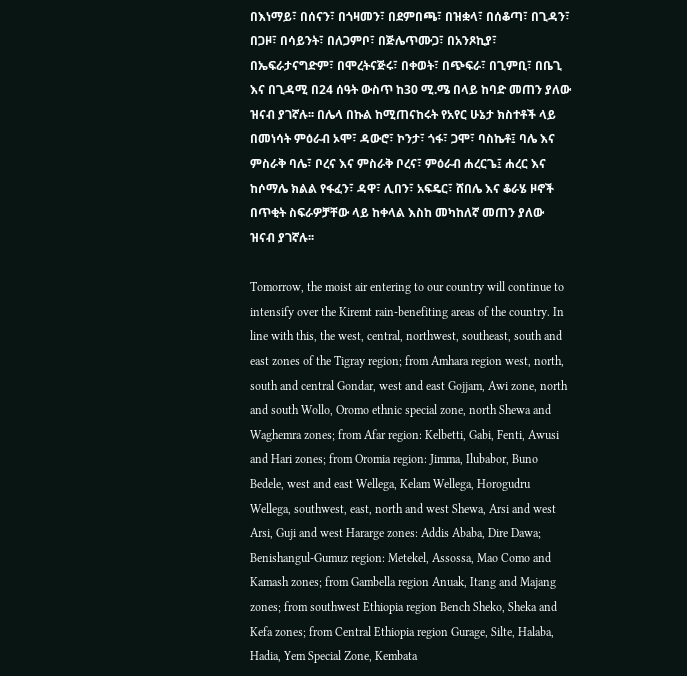በእነማይ፣ በሰናን፣ በጎዛመን፣ በደምበጫ፣ በዝቋላ፣ በሰቆጣ፣ በጊዳን፣ በጋዞ፣ በሳይንት፣ በለጋምቦ፣ በጅሌጥሙጋ፣ በአንጾኪያ፣ በኤፍራታናግድም፣ በሞረትናጅሩ፣ በቀወት፣ በጭፍራ፣ በጊምቢ፣ በቤጊ እና በጊዳሚ በ24 ሰዓት ውስጥ ከ30 ሚ.ሜ በላይ ከባድ መጠን ያለው ዝናብ ያገኛሉ፡፡ በሌላ በኩል ከሚጠናከሩት የአየር ሁኔታ ክስተቶች ላይ በመነሳት ምዕራብ ኦሞ፣ ዳውሮ፣ ኮንታ፣ ጎፋ፣ ጋሞ፣ ባስኬቶ፤ ባሌ እና ምስራቅ ባሌ፣ ቦረና እና ምስራቅ ቦረና፣ ምዕራብ ሐረርጌ፤ ሐረር እና ከሶማሌ ክልል የፋፈን፣ ዳዋ፣ ሊበን፣ አፍዴር፣ ሸበሌ እና ቆራሄ ዞኖች በጥቂት ስፍራዎቻቸው ላይ ከቀላል እስከ መካከለኛ መጠን ያለው ዝናብ ያገኛሉ፡፡

Tomorrow, the moist air entering to our country will continue to intensify over the Kiremt rain-benefiting areas of the country. In line with this, the west, central, northwest, southeast, south and east zones of the Tigray region; from Amhara region west, north, south and central Gondar, west and east Gojjam, Awi zone, north and south Wollo, Oromo ethnic special zone, north Shewa and Waghemra zones; from Afar region: Kelbetti, Gabi, Fenti, Awusi and Hari zones; from Oromia region: Jimma, Ilubabor, Buno Bedele, west and east Wellega, Kelam Wellega, Horogudru Wellega, southwest, east, north and west Shewa, Arsi and west Arsi, Guji and west Hararge zones: Addis Ababa, Dire Dawa; Benishangul-Gumuz region: Metekel, Assossa, Mao Como and Kamash zones; from Gambella region Anuak, Itang and Majang zones; from southwest Ethiopia region Bench Sheko, Sheka and Kefa zones; from Central Ethiopia region Gurage, Silte, Halaba, Hadia, Yem Special Zone, Kembata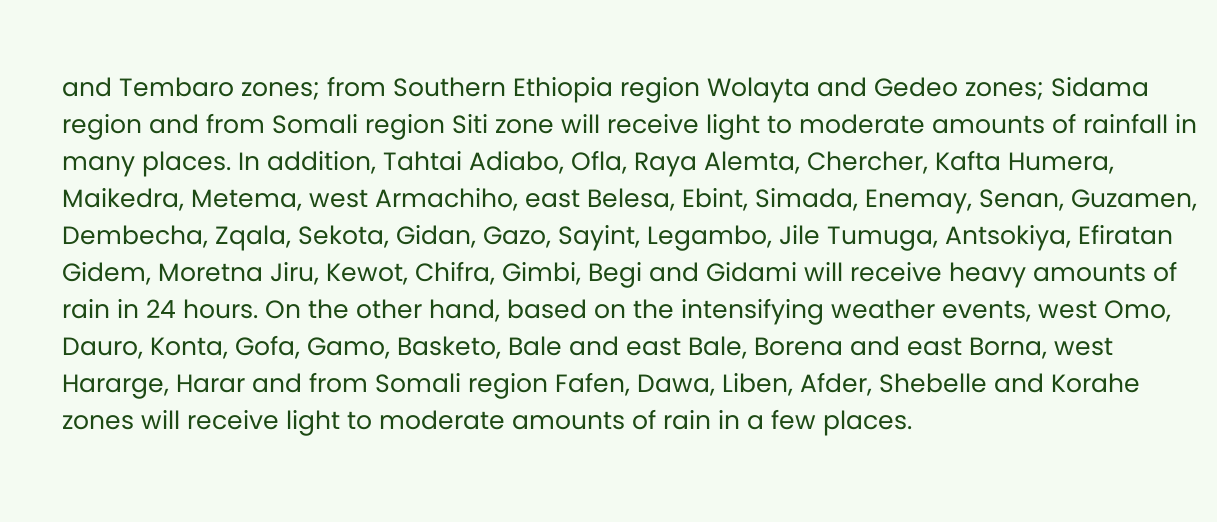and Tembaro zones; from Southern Ethiopia region Wolayta and Gedeo zones; Sidama region and from Somali region Siti zone will receive light to moderate amounts of rainfall in many places. In addition, Tahtai Adiabo, Ofla, Raya Alemta, Chercher, Kafta Humera, Maikedra, Metema, west Armachiho, east Belesa, Ebint, Simada, Enemay, Senan, Guzamen, Dembecha, Zqala, Sekota, Gidan, Gazo, Sayint, Legambo, Jile Tumuga, Antsokiya, Efiratan Gidem, Moretna Jiru, Kewot, Chifra, Gimbi, Begi and Gidami will receive heavy amounts of rain in 24 hours. On the other hand, based on the intensifying weather events, west Omo, Dauro, Konta, Gofa, Gamo, Basketo, Bale and east Bale, Borena and east Borna, west Hararge, Harar and from Somali region Fafen, Dawa, Liben, Afder, Shebelle and Korahe zones will receive light to moderate amounts of rain in a few places.